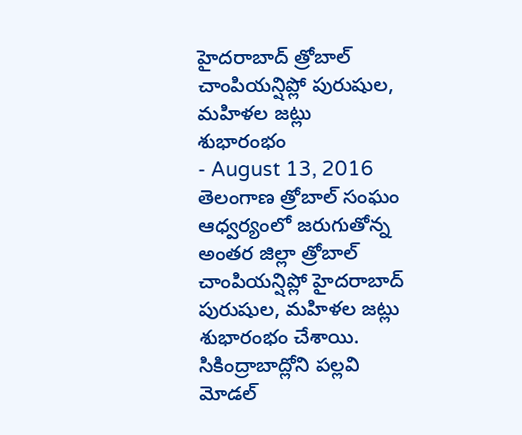హైదరాబాద్ త్రోబాల్ చాంపియన్షిప్లో పురుషుల, మహిళల జట్లు శుభారంభం
- August 13, 2016
తెలంగాణ త్రోబాల్ సంఘం ఆధ్వర్యంలో జరుగుతోన్న అంతర జిల్లా త్రోబాల్ చాంపియన్షిప్లో హైదరాబాద్ పురుషుల, మహిళల జట్లు శుభారంభం చేశాయి. సికింద్రాబాద్లోని పల్లవి మోడల్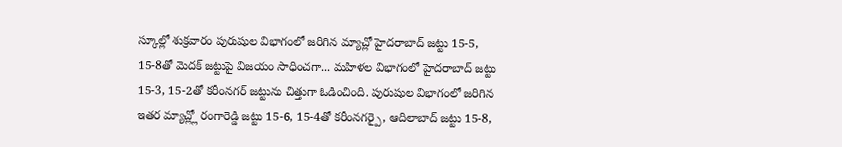స్కూల్లో శుక్రవారం పురుషుల విభాగంలో జరిగిన మ్యాచ్లో హైదరాబాద్ జట్టు 15-5, 15-8తో మెదక్ జట్టుపై విజయం సాధించగా... మహిళల విభాగంలో హైదరాబాద్ జట్టు 15-3, 15-2తో కరీంనగర్ జట్టును చిత్తుగా ఓడించింది. పురుషుల విభాగంలో జరిగిన ఇతర మ్యాచ్ల్లో రంగారెడ్డి జట్టు 15-6, 15-4తో కరీంనగర్పై, ఆదిలాబాద్ జట్టు 15-8,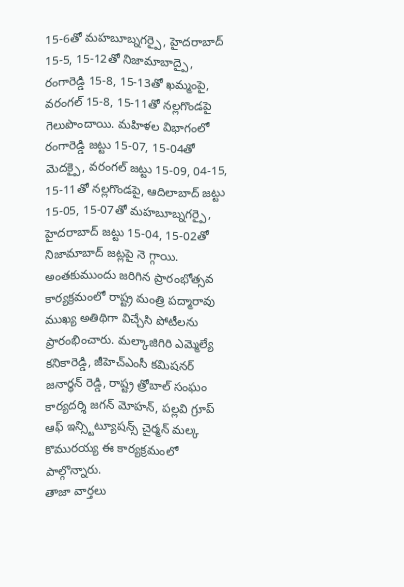15-6తో మహబూబ్నగర్పై, హైదరాబాద్ 15-5, 15-12తో నిజామాబాద్పై, రంగారెడ్డి 15-8, 15-13తో ఖమ్మంపై, వరంగల్ 15-8, 15-11తో నల్లగొండపై గెలుపొందాయి. మహిళల విభాగంలో రంగారెడ్డి జట్టు 15-07, 15-04తో మెదక్పై, వరంగల్ జట్టు 15-09, 04-15, 15-11తో నల్లగొండపై, ఆదిలాబాద్ జట్టు 15-05, 15-07తో మహబూబ్నగర్పై, హైదరాబాద్ జట్టు 15-04, 15-02తో నిజామాబాద్ జట్లపై నె గ్గాయి. అంతకుముందు జరిగిన ప్రారంభోత్సవ కార్యక్రమంలో రాష్ట్ర మంత్రి పద్మారావు ముఖ్య అతిథిగా విచ్చేసి పోటీలను ప్రారంభించారు. మల్కాజిగిరి ఎమ్మెల్యే కనికారెడ్డి, జీహెచ్ఎంసీ కమిషనర్ జనార్ధన్ రెడ్డి, రాష్ట్ర త్రోబాల్ సంఘం కార్యదర్శి జగన్ మోహన్, పల్లవి గ్రూప్ ఆఫ్ ఇన్స్టిట్యూషన్స్ చైర్మన్ మల్క కొమురయ్య ఈ కార్యక్రమంలో పాల్గొన్నారు.
తాజా వార్తలు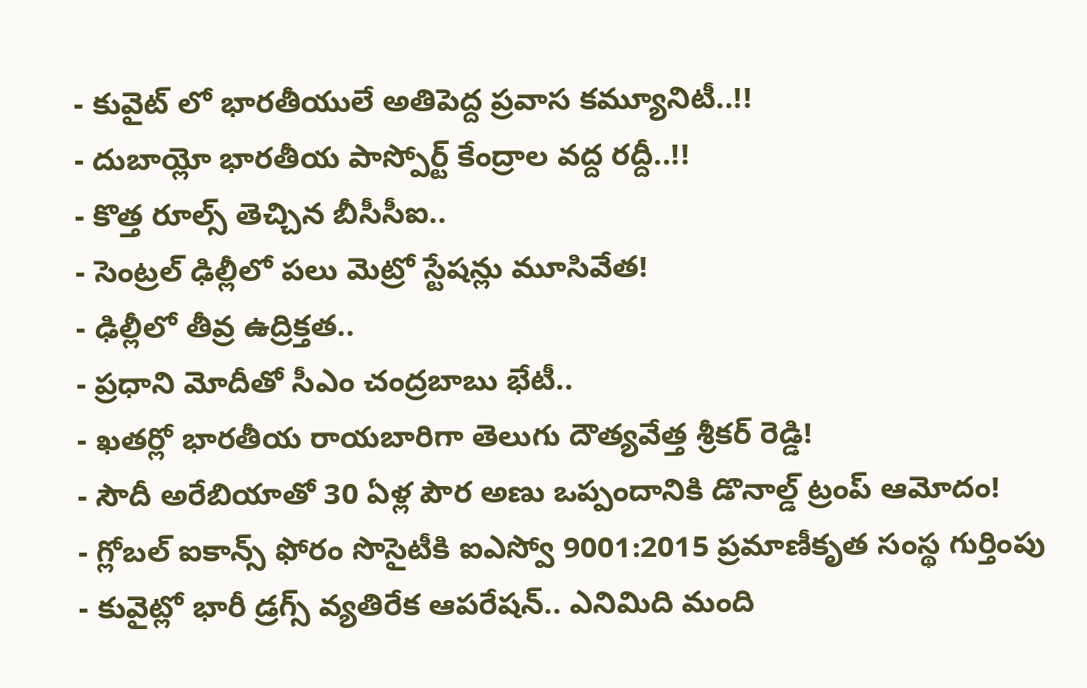- కువైట్ లో భారతీయులే అతిపెద్ద ప్రవాస కమ్యూనిటీ..!!
- దుబాయ్లో భారతీయ పాస్పోర్ట్ కేంద్రాల వద్ద రద్దీ..!!
- కొత్త రూల్స్ తెచ్చిన బీసీసీఐ..
- సెంట్రల్ ఢిల్లీలో పలు మెట్రో స్టేషన్లు మూసివేత!
- ఢిల్లీలో తీవ్ర ఉద్రిక్తత..
- ప్రధాని మోదీతో సీఎం చంద్రబాబు భేటీ..
- ఖతర్లో భారతీయ రాయబారిగా తెలుగు దౌత్యవేత్త శ్రీకర్ రెడ్డి!
- సౌదీ అరేబియాతో 30 ఏళ్ల పౌర అణు ఒప్పందానికి డొనాల్డ్ ట్రంప్ ఆమోదం!
- గ్లోబల్ ఐకాన్స్ ఫోరం సొసైటీకి ఐఎస్వో 9001:2015 ప్రమాణీకృత సంస్థ గుర్తింపు
- కువైట్లో భారీ డ్రగ్స్ వ్యతిరేక ఆపరేషన్.. ఎనిమిది మంది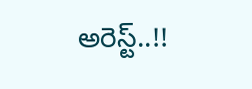అరెస్ట్..!!